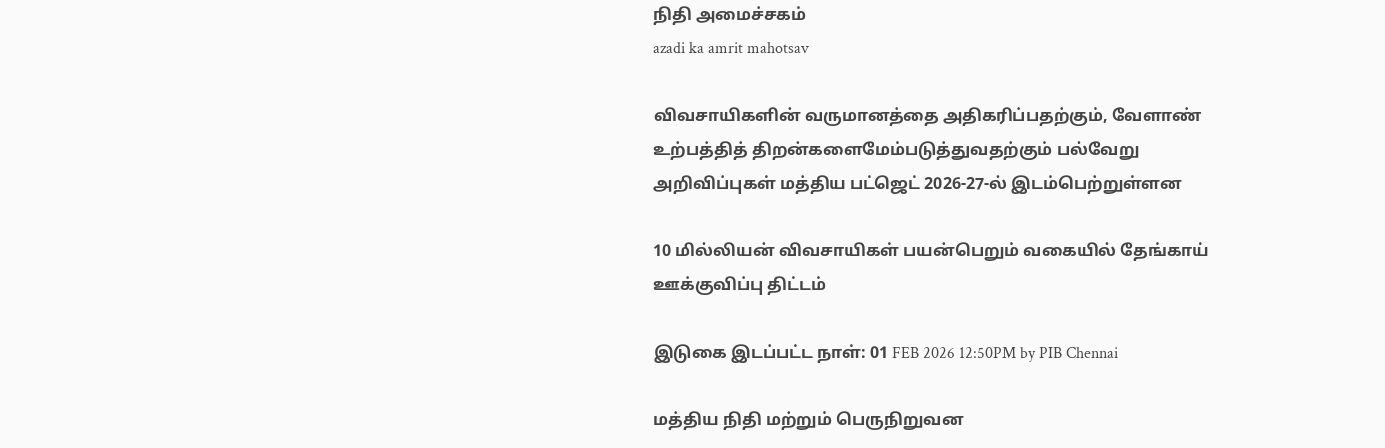நிதி அமைச்சகம்
azadi ka amrit mahotsav

விவசாயிகளின் வருமானத்தை அதிகரிப்பதற்கும், வேளாண் உற்பத்தித் திறன்களைமேம்படுத்துவதற்கும் பல்வேறு அறிவிப்புகள் மத்திய பட்ஜெட் 2026-27-ல் இடம்பெற்றுள்ளன

10 மில்லியன் விவசாயிகள் பயன்பெறும் வகையில் தேங்காய் ஊக்குவிப்பு திட்டம்

இடுகை இடப்பட்ட நாள்: 01 FEB 2026 12:50PM by PIB Chennai

மத்திய நிதி மற்றும் பெருநிறுவன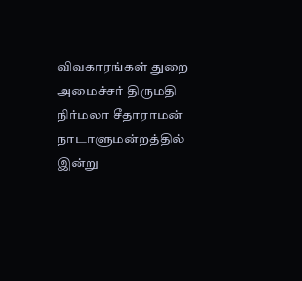விவகாரங்கள் துறை அமைச்சர் திருமதி நிர்மலா சீதாராமன் நாடாளுமன்றத்தில் இன்று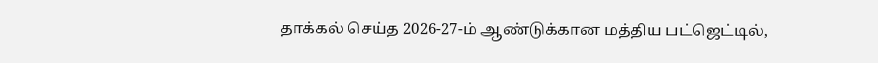தாக்கல் செய்த 2026-27-ம் ஆண்டுக்கான மத்திய பட்ஜெட்டில்,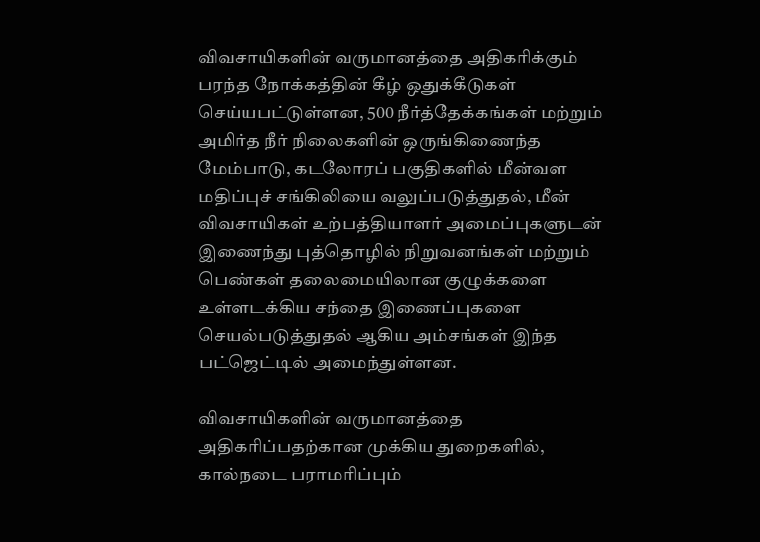விவசாயிகளின் வருமானத்தை அதிகரிக்கும் பரந்த நோக்கத்தின் கீழ் ஒதுக்கீடுகள் செய்யபட்டுள்ளன, 500 நீர்த்தேக்கங்கள் மற்றும் அமிர்த நீர் நிலைகளின் ஒருங்கிணைந்த மேம்பாடு, கடலோரப் பகுதிகளில் மீன்வள மதிப்புச் சங்கிலியை வலுப்படுத்துதல், மீன் விவசாயிகள் உற்பத்தியாளர் அமைப்புகளுடன் இணைந்து புத்தொழில் நிறுவனங்கள் மற்றும் பெண்கள் தலைமையிலான குழுக்களை உள்ளடக்கிய சந்தை இணைப்புகளை செயல்படுத்துதல் ஆகிய அம்சங்கள் இந்த பட்ஜெட்டில் அமைந்துள்ளன.

விவசாயிகளின் வருமானத்தை அதிகரிப்பதற்கான முக்கிய துறைகளில், கால்நடை பராமரிப்பும்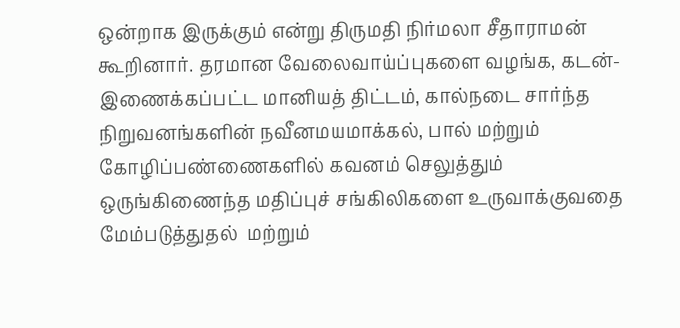ஒன்றாக இருக்கும் என்று திருமதி நிர்மலா சீதாராமன் கூறினார். தரமான வேலைவாய்ப்புகளை வழங்க, கடன்-இணைக்கப்பட்ட மானியத் திட்டம், கால்நடை சார்ந்த நிறுவனங்களின் நவீனமயமாக்கல், பால் மற்றும் கோழிப்பண்ணைகளில் கவனம் செலுத்தும் ஒருங்கிணைந்த மதிப்புச் சங்கிலிகளை உருவாக்குவதை மேம்படுத்துதல்  மற்றும்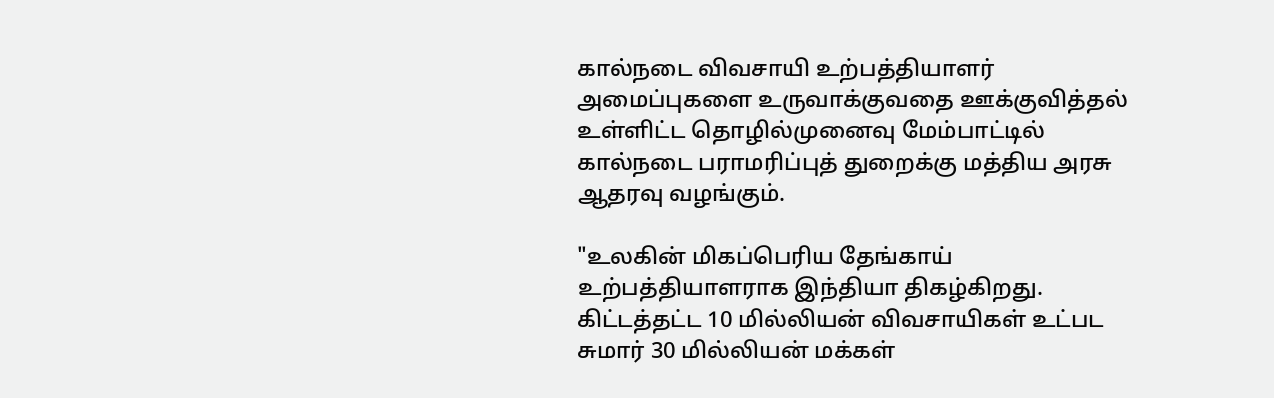கால்நடை விவசாயி உற்பத்தியாளர் அமைப்புகளை உருவாக்குவதை ஊக்குவித்தல் உள்ளிட்ட தொழில்முனைவு மேம்பாட்டில் கால்நடை பராமரிப்புத் துறைக்கு மத்திய அரசு ஆதரவு வழங்கும்.

"உலகின் மிகப்பெரிய தேங்காய் உற்பத்தியாளராக இந்தியா திகழ்கிறது. கிட்டத்தட்ட 10 மில்லியன் விவசாயிகள் உட்பட சுமார் 30 மில்லியன் மக்கள்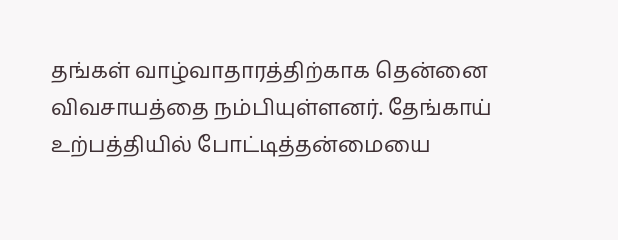தங்கள் வாழ்வாதாரத்திற்காக தென்னை விவசாயத்தை நம்பியுள்ளனர். தேங்காய் உற்பத்தியில் போட்டித்தன்மையை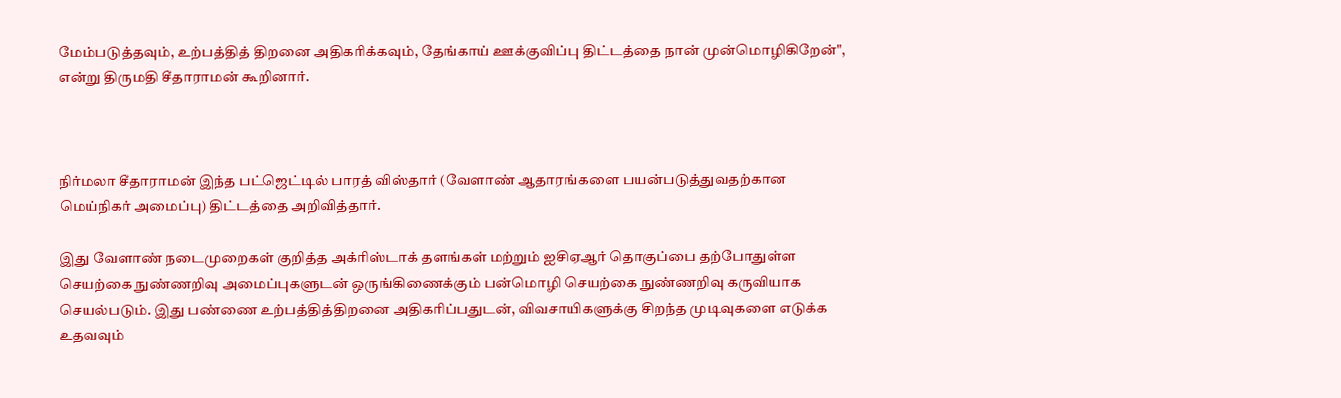மேம்படுத்தவும், உற்பத்தித் திறனை அதிகரிக்கவும், தேங்காய் ஊக்குவிப்பு திட்டத்தை நான் முன்மொழிகிறேன்", என்று திருமதி சீதாராமன் கூறினார்.



நிர்மலா சீதாராமன் இந்த பட்ஜெட்டில் பாரத் விஸ்தார் (வேளாண் ஆதாரங்களை பயன்படுத்துவதற்கான மெய்நிகர் அமைப்பு) திட்டத்தை அறிவித்தார்.

இது வேளாண் நடைமுறைகள் குறித்த அக்ரிஸ்டாக் தளங்கள் மற்றும் ஐசிஏஆர் தொகுப்பை தற்போதுள்ள செயற்கை நுண்ணறிவு அமைப்புகளுடன் ஒருங்கிணைக்கும் பன்மொழி செயற்கை நுண்ணறிவு கருவியாக செயல்படும். இது பண்ணை உற்பத்தித்திறனை அதிகரிப்பதுடன், விவசாயிகளுக்கு சிறந்த முடிவுகளை எடுக்க உதவவும்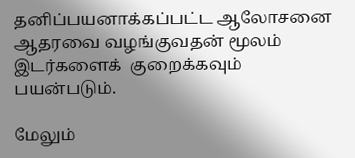தனிப்பயனாக்கப்பட்ட ஆலோசனை ஆதரவை வழங்குவதன் மூலம் இடர்களைக்  குறைக்கவும் பயன்படும்.

மேலும்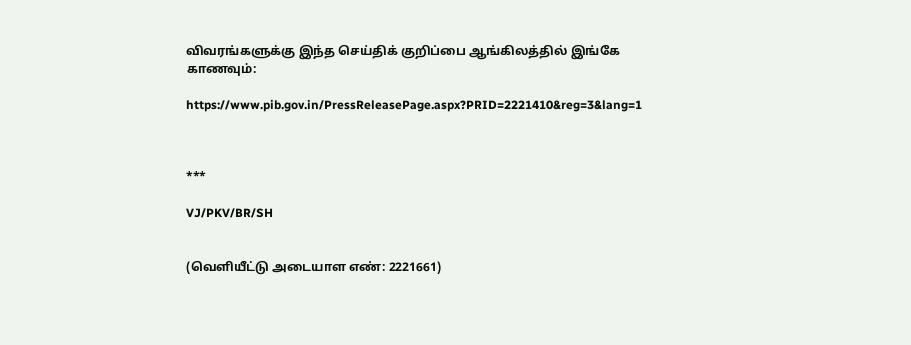விவரங்களுக்கு இந்த செய்திக் குறிப்பை ஆங்கிலத்தில் இங்கே காணவும்:

https://www.pib.gov.in/PressReleasePage.aspx?PRID=2221410&reg=3&lang=1



***

VJ/PKV/BR/SH


(வெளியீட்டு அடையாள எண்: 2221661)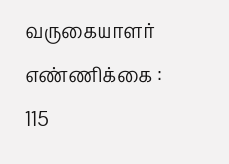வருகையாளர் எண்ணிக்கை : 115